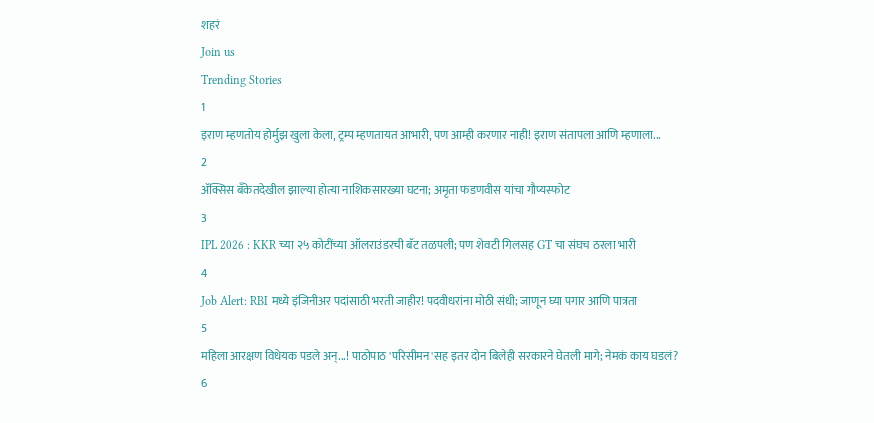शहरं
Join us
Trending Stories
1
इराण म्हणतोय होर्मुझ खुला केला, ट्रम्प म्हणतायत आभारी, पण आम्ही करणार नाही! इराण संतापला आणि म्हणाला...
2
ॲक्सिस बँकेतदेखील झाल्या होत्या नाशिकसारख्या घटना; अमृता फडणवीस यांचा गौप्यस्फोट
3
IPL 2026 : KKR च्या २५ कोटींच्या ऑलराउंडरची बॅट तळपली; पण शेवटी गिलसह GT चा संघच ठरला भारी
4
Job Alert: RBI मध्ये इंजिनीअर पदांसाठी भरती जाहीर! पदवीधरांना मोठी संधी; जाणून घ्या पगार आणि पात्रता
5
महिला आरक्षण विधेयक पडले अन्...! पाठोपाठ 'परिसीमन'सह इतर दोन बिलेही सरकारने घेतली मागे; नेमकं काय घडलं?
6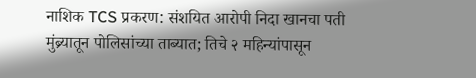नाशिक TCS प्रकरण: संशयित आरोपी निदा खानचा पती मुंब्र्यातून पोलिसांच्या ताब्यात; तिचे २ महिन्यांपासून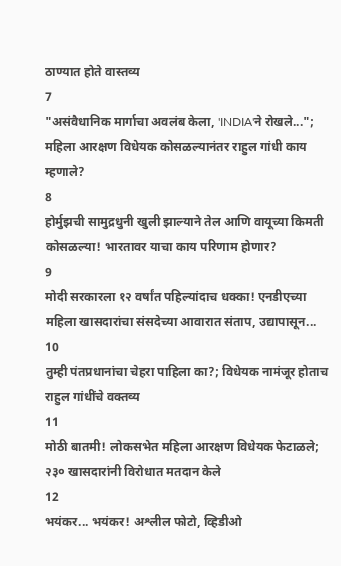ठाण्यात होते वास्तव्य
7
"असंवैधानिक मार्गाचा अवलंब केला, 'INDIA'ने रोखले..."; महिला आरक्षण विधेयक कोसळल्यानंतर राहुल गांधी काय म्हणाले?
8
होर्मुझची सामुद्रधुनी खुली झाल्याने तेल आणि वायूच्या किमती कोसळल्या! भारतावर याचा काय परिणाम होणार?
9
मोदी सरकारला १२ वर्षांत पहिल्यांदाच धक्का! एनडीएच्या महिला खासदारांचा संसदेच्या आवारात संताप, उद्यापासून...
10
तुम्ही पंतप्रधानांचा चेहरा पाहिला का?; विधेयक नामंजूर होताच राहुल गांधींचे वक्तव्य
11
मोठी बातमी! लोकसभेत महिला आरक्षण विधेयक फेटाळले; २३० खासदारांनी विरोधात मतदान केले
12
भयंकर... भयंकर! अश्लील फोटो, व्हिडीओ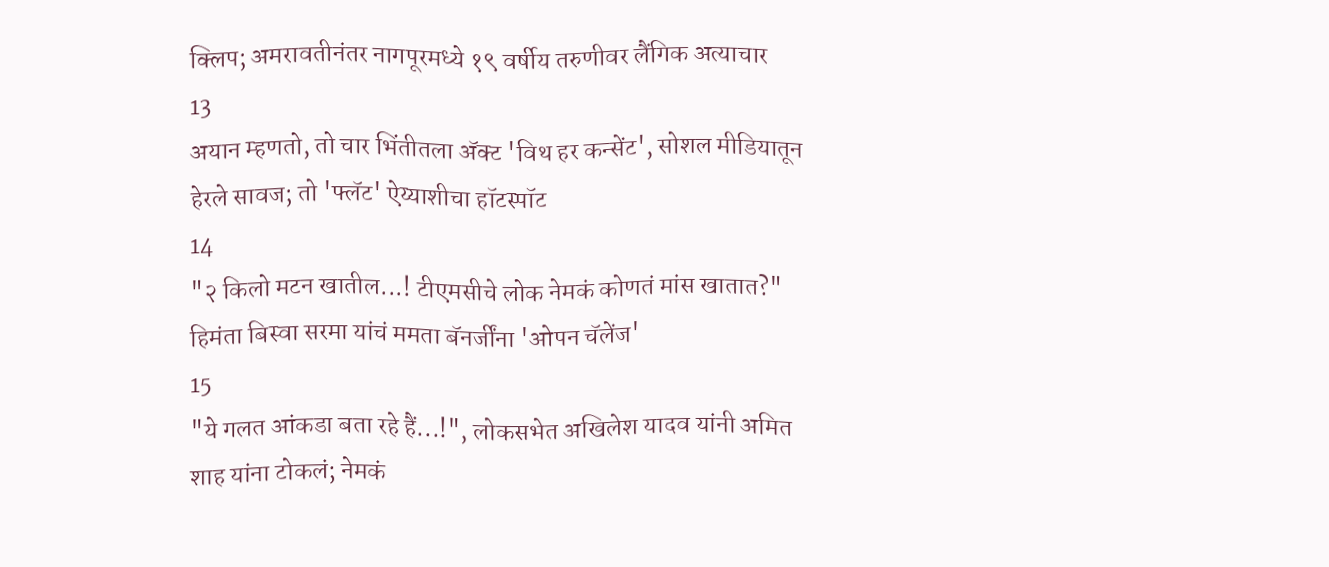क्लिप; अमरावतीनंतर नागपूरमध्ये १९ वर्षीय तरुणीवर लैंगिक अत्याचार
13
अयान म्हणतो, तो चार भिंतीतला अ‍ॅक्ट 'विथ हर कन्सेंट', सोशल मीडियातून हेरले सावज; तो 'फ्लॅट' ऐय्याशीचा हॉटस्पॉट
14
"२ किलो मटन खातील...! टीएमसीचे लोक नेमकं कोणतं मांस खातात?" हिमंता बिस्वा सरमा यांचं ममता बॅनर्जींना 'ओपन चॅलेंज'
15
"ये गलत आंकडा बता रहे हैं...!", लोकसभेत अखिलेश यादव यांनी अमित शाह यांना टोकलं; नेमकं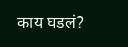काय घडलं?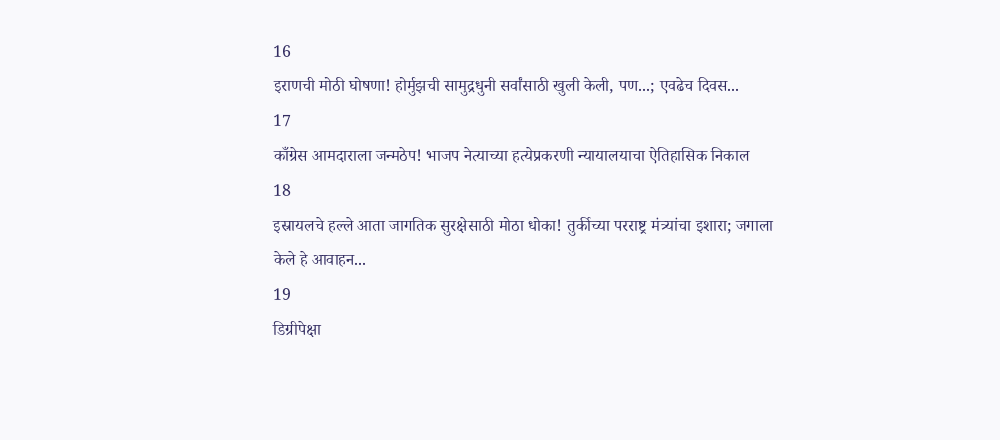16
इराणची मोठी घोषणा! होर्मुझची सामुद्रधुनी सर्वांसाठी खुली केली, पण...; एवढेच दिवस...
17
काँग्रेस आमदाराला जन्मठेप! भाजप नेत्याच्या हत्येप्रकरणी न्यायालयाचा ऐतिहासिक निकाल
18
इस्रायलचे हल्ले आता जागतिक सुरक्षेसाठी मोठा धोका! तुर्कीच्या परराष्ट्र मंत्र्यांचा इशारा; जगाला केले हे आवाहन...
19
डिग्रीपेक्षा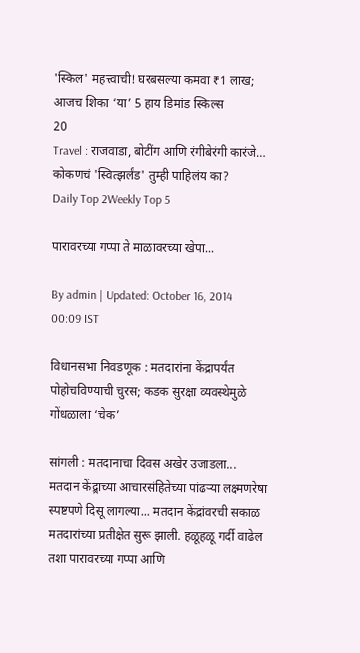'स्किल' महत्त्वाची! घरबसल्या कमवा ₹1 लाख; आजच शिका ‘या’ 5 हाय डिमांड स्किल्स
20
Travel : राजवाडा, बोटींग आणि रंगीबेरंगी कारंजे… कोकणचं 'स्वित्झर्लंड' तुम्ही पाहिलंय का?
Daily Top 2Weekly Top 5

पारावरच्या गप्पा ते माळावरच्या खेपा...

By admin | Updated: October 16, 2014 00:09 IST

विधानसभा निवडणूक : मतदारांना केंद्रापर्यंत पोहोचविण्याची चुरस; कडक सुरक्षा व्यवस्थेमुळे गोंधळाला ‘चेक’

सांगली : मतदानाचा दिवस अखेर उजाडला... मतदान केंद्र्राच्या आचारसंहितेच्या पांढऱ्या लक्ष्मणरेषा स्पष्टपणे दिसू लागल्या... मतदान केंद्रांवरची सकाळ मतदारांच्या प्रतीक्षेत सुरू झाली. हळूहळू गर्दी वाढेल तशा पारावरच्या गप्पा आणि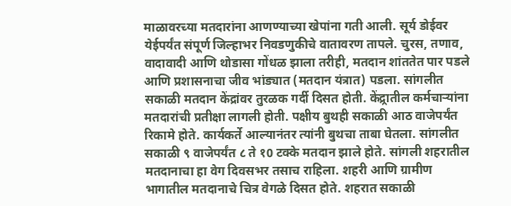माळावरच्या मतदारांना आणण्याच्या खेपांना गती आली. सूर्य डोईवर येईपर्यंत संपूर्ण जिल्हाभर निवडणुकीचे वातावरण तापले. चुरस, तणाव, वादावादी आणि थोडासा गोंधळ झाला तरीही, मतदान शांततेत पार पडले आणि प्रशासनाचा जीव भांड्यात (मतदान यंत्रात) पडला. सांगलीत सकाळी मतदान केंद्रांवर तुरळक गर्दी दिसत होती. केंद्र्रातील कर्मचाऱ्यांना मतदारांची प्रतीक्षा लागली होती. पक्षीय बुथही सकाळी आठ वाजेपर्यंत रिकामे होते. कार्यकर्ते आल्यानंतर त्यांनी बुथचा ताबा घेतला. सांगलीत सकाळी ९ वाजेपर्यंत ८ ते १0 टक्के मतदान झाले होते. सांगली शहरातील मतदानाचा हा वेग दिवसभर तसाच राहिला. शहरी आणि ग्रामीण भागातील मतदानाचे चित्र वेगळे दिसत होते. शहरात सकाळी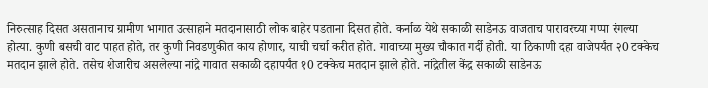निरुत्साह दिसत असतानाच ग्रामीण भागात उत्साहाने मतदानासाठी लोक बाहेर पडताना दिसत होते. कर्नाळ येथे सकाळी साडेनऊ वाजताच पारावरच्या गप्पा रंगल्या होत्या. कुणी बसची वाट पाहत होते, तर कुणी निवडणुकीत काय होणार, याची चर्चा करीत होते. गावाच्या मुख्य चौकात गर्दी होती. या ठिकाणी दहा वाजेपर्यंत २0 टक्केच मतदान झाले होते. तसेच शेजारीच असलेल्या नांद्रे गावात सकाळी दहापर्यंत १0 टक्केच मतदान झाले होते. नांद्रेतील केंद्र सकाळी साडेनऊ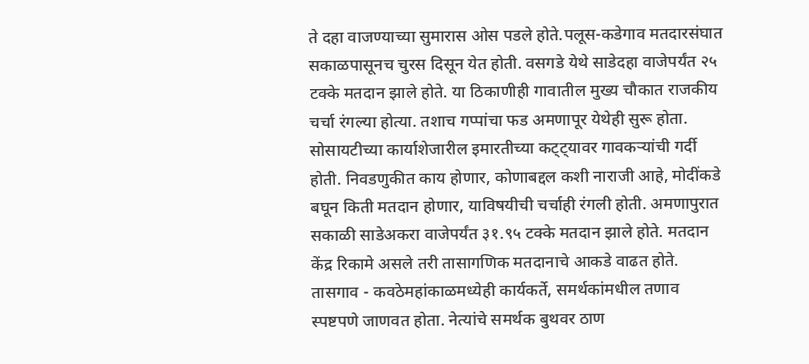ते दहा वाजण्याच्या सुमारास ओस पडले होते.पलूस-कडेगाव मतदारसंघात सकाळपासूनच चुरस दिसून येत होती. वसगडे येथे साडेदहा वाजेपर्यंत २५ टक्के मतदान झाले होते. या ठिकाणीही गावातील मुख्य चौकात राजकीय चर्चा रंगल्या होत्या. तशाच गप्पांचा फड अमणापूर येथेही सुरू होता. सोसायटीच्या कार्याशेजारील इमारतीच्या कट्ट्यावर गावकऱ्यांची गर्दी होती. निवडणुकीत काय होणार, कोणाबद्दल कशी नाराजी आहे, मोदींकडे बघून किती मतदान होणार, याविषयीची चर्चाही रंगली होती. अमणापुरात सकाळी साडेअकरा वाजेपर्यंत ३१.९५ टक्के मतदान झाले होते. मतदान केंद्र रिकामे असले तरी तासागणिक मतदानाचे आकडे वाढत होते. तासगाव - कवठेमहांकाळमध्येही कार्यकर्ते, समर्थकांमधील तणाव स्पष्टपणे जाणवत होता. नेत्यांचे समर्थक बुथवर ठाण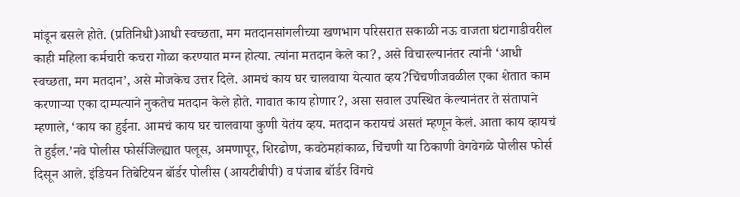मांडून बसले होते. (प्रतिनिधी)आधी स्वच्छता, मग मतदानसांगलीच्या खणभाग परिसरात सकाळी नऊ वाजता घंटागाडीवरील काही महिला कर्मचारी कचरा गोळा करण्यात मग्न होत्या. त्यांना मतदान केले का?, असे विचारल्यानंतर त्यांनी ‘आधी स्वच्छता, मग मतदान’, असे मोजकेच उत्तर दिले. आमचं काय घर चालवाया येत्यात व्हय?चिंचणीजवळील एका शेतात काम करणाऱ्या एका दाम्पत्याने नुकतेच मतदान केले होते. गावात काय होणार?, असा सवाल उपस्थित केल्यानंतर ते संतापाने म्हणाले, ‘काय का हुईना. आमचं काय घर चालवाया कुणी येतंय व्हय. मतदान करायचं असतं म्हणून केलं. आता काय व्हायचं ते हुईल.’नवे पोलीस फोर्सजिल्ह्यात पलूस, अमणापूर, शिरढोण, कवठेमहांकाळ, चिंचणी या ठिकाणी वेगवेगळे पोलीस फोर्स दिसून आले. इंडियन तिबेटियन बॉर्डर पोलीस (आयटीबीपी) व पंजाब बॉर्डर विंगचे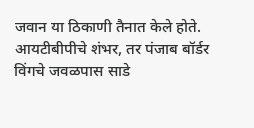जवान या ठिकाणी तैनात केले होते. आयटीबीपीचे शंभर, तर पंजाब बॉर्डर विंगचे जवळपास साडे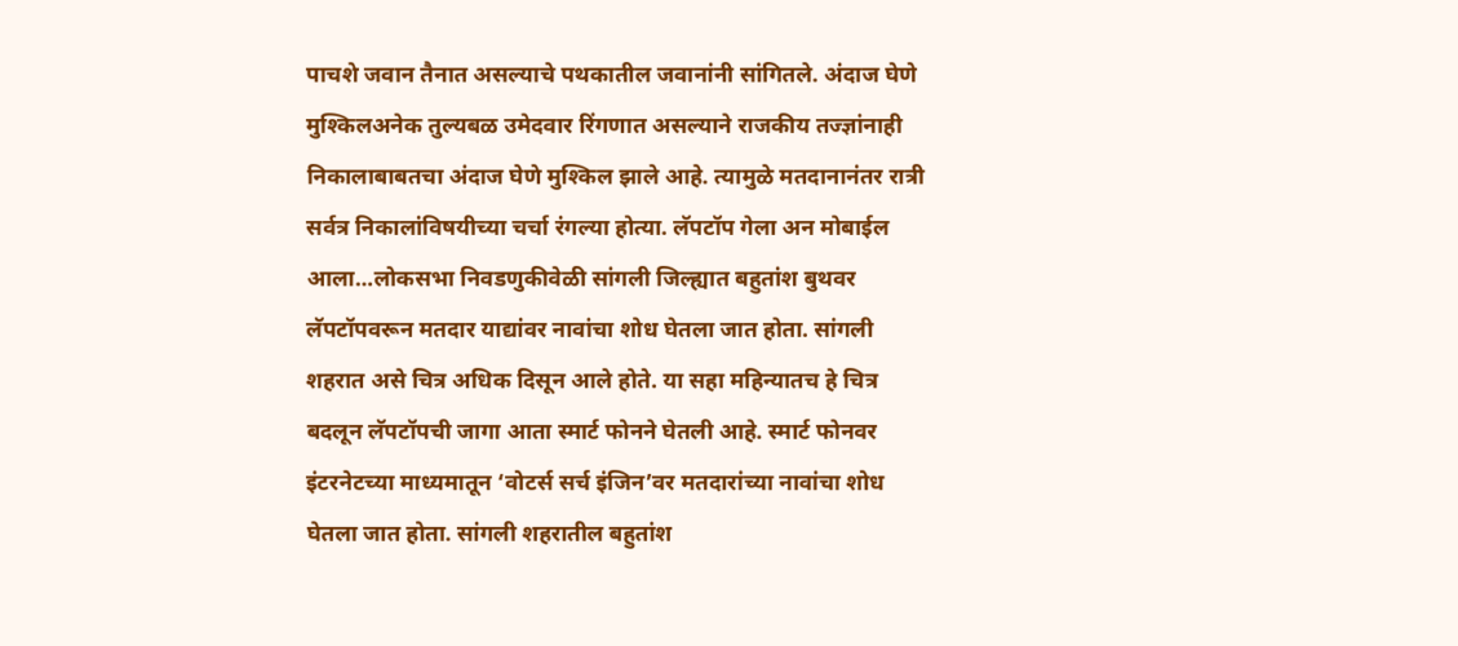पाचशे जवान तैनात असल्याचे पथकातील जवानांनी सांगितले. अंदाज घेणे मुश्किलअनेक तुल्यबळ उमेदवार रिंगणात असल्याने राजकीय तज्ज्ञांनाही निकालाबाबतचा अंदाज घेणे मुश्किल झाले आहे. त्यामुळे मतदानानंतर रात्री सर्वत्र निकालांविषयीच्या चर्चा रंगल्या होत्या. लॅपटॉप गेला अन मोबाईल आला...लोकसभा निवडणुकीवेळी सांगली जिल्ह्यात बहुतांश बुथवर लॅपटॉपवरून मतदार याद्यांवर नावांचा शोध घेतला जात होता. सांगली शहरात असे चित्र अधिक दिसून आले होते. या सहा महिन्यातच हे चित्र बदलून लॅपटॉपची जागा आता स्मार्ट फोनने घेतली आहे. स्मार्ट फोनवर इंटरनेटच्या माध्यमातून ‘वोटर्स सर्च इंजिन’वर मतदारांच्या नावांचा शोध घेतला जात होता. सांगली शहरातील बहुतांश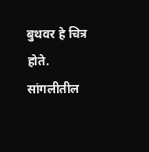बुथवर हे चित्र होते. सांगलीतील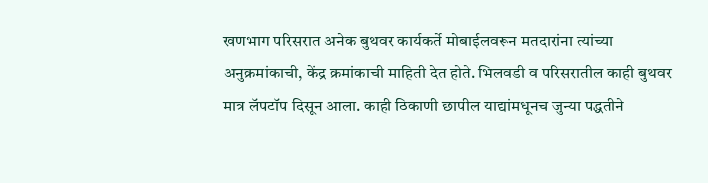खणभाग परिसरात अनेक बुथवर कार्यकर्ते मोबाईलवरून मतदारांना त्यांच्या अनुक्रमांकाची, केंद्र क्रमांकाची माहिती देत होते. भिलवडी व परिसरातील काही बुथवर मात्र लॅपटॉप दिसून आला. काही ठिकाणी छापील याद्यांमधूनच जुन्या पद्धतीने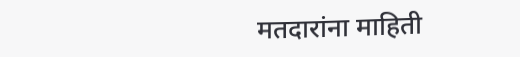मतदारांना माहिती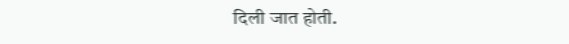दिली जात होती.